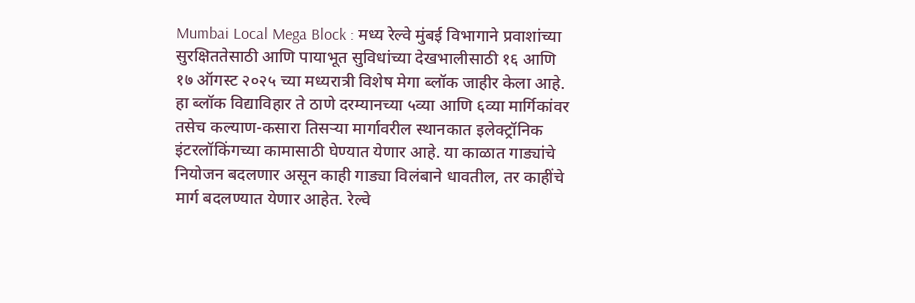Mumbai Local Mega Block : मध्य रेल्वे मुंबई विभागाने प्रवाशांच्या सुरक्षिततेसाठी आणि पायाभूत सुविधांच्या देखभालीसाठी १६ आणि १७ ऑगस्ट २०२५ च्या मध्यरात्री विशेष मेगा ब्लॉक जाहीर केला आहे. हा ब्लॉक विद्याविहार ते ठाणे दरम्यानच्या ५व्या आणि ६व्या मार्गिकांवर तसेच कल्याण-कसारा तिसऱ्या मार्गावरील स्थानकात इलेक्ट्रॉनिक इंटरलॉकिंगच्या कामासाठी घेण्यात येणार आहे. या काळात गाड्यांचे नियोजन बदलणार असून काही गाड्या विलंबाने धावतील, तर काहींचे मार्ग बदलण्यात येणार आहेत. रेल्वे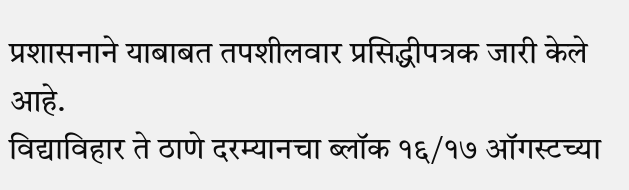प्रशासनाने याबाबत तपशीलवार प्रसिद्धीपत्रक जारी केले आहे.
विद्याविहार ते ठाणे दरम्यानचा ब्लॉक १६/१७ ऑगस्टच्या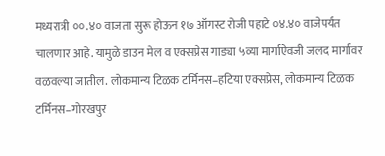मध्यरात्री ००.४० वाजता सुरू होऊन १७ ऑगस्ट रोजी पहाटे ०४.४० वाजेपर्यंत चालणार आहे. यामुळे डाउन मेल व एक्सप्रेस गाड्या ५व्या मार्गाऐवजी जलद मार्गावर वळवल्या जातील. लोकमान्य टिळक टर्मिनस–हटिया एक्सप्रेस, लोकमान्य टिळक टर्मिनस–गोरखपुर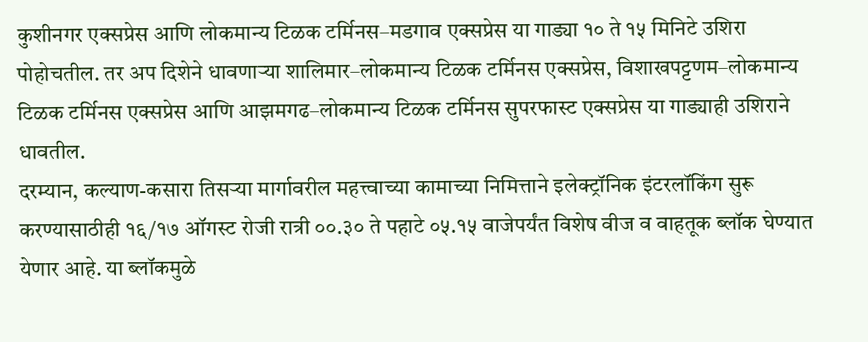कुशीनगर एक्सप्रेस आणि लोकमान्य टिळक टर्मिनस–मडगाव एक्सप्रेस या गाड्या १० ते १५ मिनिटे उशिरा पोहोचतील. तर अप दिशेने धावणाऱ्या शालिमार–लोकमान्य टिळक टर्मिनस एक्सप्रेस, विशाखपट्टणम–लोकमान्य टिळक टर्मिनस एक्सप्रेस आणि आझमगढ–लोकमान्य टिळक टर्मिनस सुपरफास्ट एक्सप्रेस या गाड्याही उशिराने धावतील.
दरम्यान, कल्याण-कसारा तिसऱ्या मार्गावरील महत्त्वाच्या कामाच्या निमित्ताने इलेक्ट्रॉनिक इंटरलॉकिंग सुरू करण्यासाठीही १६/१७ ऑगस्ट रोजी रात्री ००.३० ते पहाटे ०५.१५ वाजेपर्यंत विशेष वीज व वाहतूक ब्लॉक घेण्यात येणार आहे. या ब्लॉकमुळे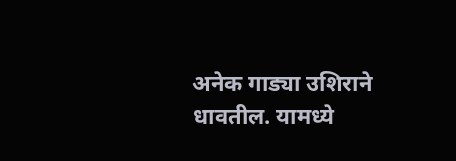अनेक गाड्या उशिराने धावतील. यामध्ये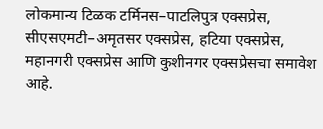लोकमान्य टिळक टर्मिनस–पाटलिपुत्र एक्सप्रेस, सीएसएमटी–अमृतसर एक्सप्रेस, हटिया एक्सप्रेस, महानगरी एक्सप्रेस आणि कुशीनगर एक्सप्रेसचा समावेश आहे.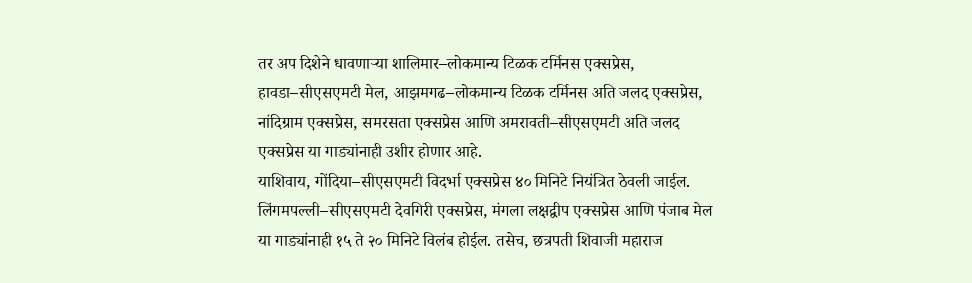तर अप दिशेने धावणाऱ्या शालिमार–लोकमान्य टिळक टर्मिनस एक्सप्रेस, हावडा–सीएसएमटी मेल, आझमगढ–लोकमान्य टिळक टर्मिनस अति जलद एक्सप्रेस, नांदिग्राम एक्सप्रेस, समरसता एक्सप्रेस आणि अमरावती–सीएसएमटी अति जलद एक्सप्रेस या गाड्यांनाही उशीर होणार आहे.
याशिवाय, गोंदिया–सीएसएमटी विदर्भा एक्सप्रेस ४० मिनिटे नियंत्रित ठेवली जाईल. लिंगमपल्ली–सीएसएमटी देवगिरी एक्सप्रेस, मंगला लक्षद्वीप एक्सप्रेस आणि पंजाब मेल या गाड्यांनाही १५ ते २० मिनिटे विलंब होईल. तसेच, छत्रपती शिवाजी महाराज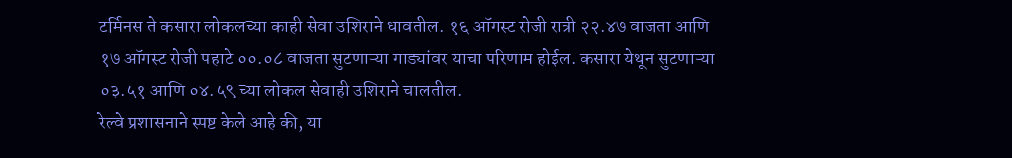टर्मिनस ते कसारा लोकलच्या काही सेवा उशिराने धावतील. १६ ऑगस्ट रोजी रात्री २२.४७ वाजता आणि १७ ऑगस्ट रोजी पहाटे ००.०८ वाजता सुटणाऱ्या गाड्यांवर याचा परिणाम होईल. कसारा येथून सुटणाऱ्या ०३.५१ आणि ०४.५९ च्या लोकल सेवाही उशिराने चालतील.
रेल्वे प्रशासनाने स्पष्ट केले आहे की, या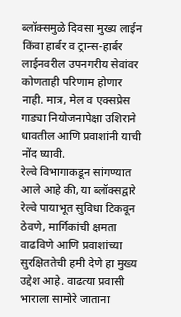ब्लॉक्समुळे दिवसा मुख्य लाईन किंवा हार्बर व ट्रान्स-हार्बर लाईनवरील उपनगरीय सेवांवर कोणताही परिणाम होणार नाही. मात्र, मेल व एक्सप्रेस गाड्या नियोजनापेक्षा उशिराने धावतील आणि प्रवाशांनी याची नोंद घ्यावी.
रेल्वे विभागाकडून सांगण्यात आले आहे की, या ब्लॉक्सद्वारे रेल्वे पायाभूत सुविधा टिकवून ठेवणे, मार्गिकांची क्षमता वाढविणे आणि प्रवाशांच्या सुरक्षिततेची हमी देणे हा मुख्य उद्देश आहे. वाढत्या प्रवासी भाराला सामोरे जाताना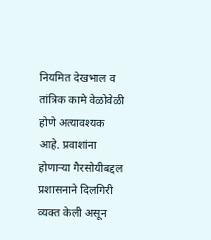नियमित देखभाल व तांत्रिक कामे वेळोवेळी होणे अत्यावश्यक आहे. प्रवाशांना होणाऱ्या गैरसोयीबद्दल प्रशासनाने दिलगिरी व्यक्त केली असून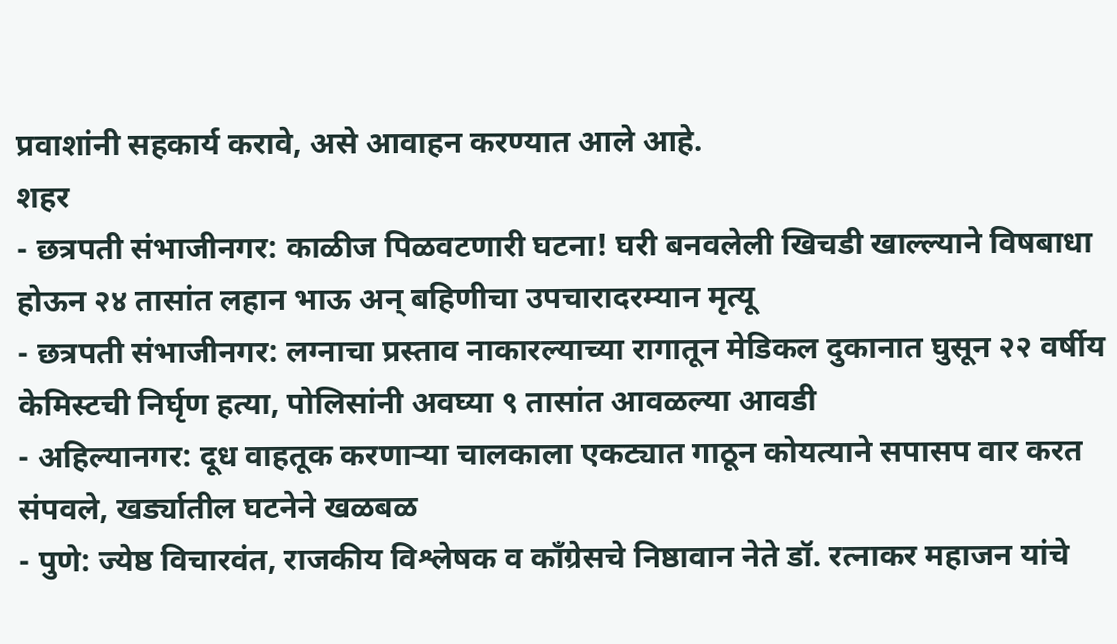प्रवाशांनी सहकार्य करावे, असे आवाहन करण्यात आले आहे.
शहर
- छत्रपती संभाजीनगर: काळीज पिळवटणारी घटना! घरी बनवलेली खिचडी खाल्ल्याने विषबाधा होऊन २४ तासांत लहान भाऊ अन् बहिणीचा उपचारादरम्यान मृत्यू
- छत्रपती संभाजीनगर: लग्नाचा प्रस्ताव नाकारल्याच्या रागातून मेडिकल दुकानात घुसून २२ वर्षीय केमिस्टची निर्घृण हत्या, पोलिसांनी अवघ्या ९ तासांत आवळल्या आवडी
- अहिल्यानगर: दूध वाहतूक करणाऱ्या चालकाला एकट्यात गाठून कोयत्याने सपासप वार करत संपवले, खर्ड्यातील घटनेने खळबळ
- पुणे: ज्येष्ठ विचारवंत, राजकीय विश्लेषक व काँग्रेसचे निष्ठावान नेते डॉ. रत्नाकर महाजन यांचे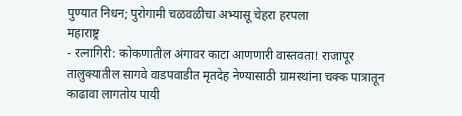पुण्यात निधन; पुरोगामी चळवळीचा अभ्यासू चेहरा हरपला
महाराष्ट्र
- रत्नागिरी: कोकणातील अंगावर काटा आणणारी वास्तवता! राजापूर तालुक्यातील सागवे वाडपवाडीत मृतदेह नेण्यासाठी ग्रामस्थांना चक्क पात्रातून काढावा लागतोय पायी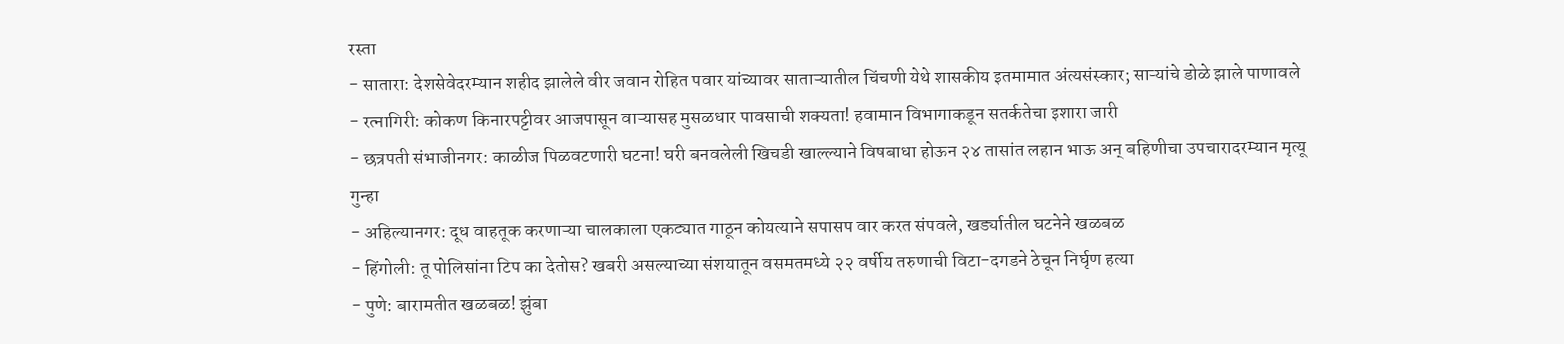रस्ता
- सातारा: देशसेवेदरम्यान शहीद झालेले वीर जवान रोहित पवार यांच्यावर साताऱ्यातील चिंचणी येथे शासकीय इतमामात अंत्यसंस्कार; साऱ्यांचे डोळे झाले पाणावले
- रत्नागिरी: कोकण किनारपट्टीवर आजपासून वाऱ्यासह मुसळधार पावसाची शक्यता! हवामान विभागाकडून सतर्कतेचा इशारा जारी
- छत्रपती संभाजीनगर: काळीज पिळवटणारी घटना! घरी बनवलेली खिचडी खाल्ल्याने विषबाधा होऊन २४ तासांत लहान भाऊ अन् बहिणीचा उपचारादरम्यान मृत्यू
गुन्हा
- अहिल्यानगर: दूध वाहतूक करणाऱ्या चालकाला एकट्यात गाठून कोयत्याने सपासप वार करत संपवले, खर्ड्यातील घटनेने खळबळ
- हिंगोली: तू पोलिसांना टिप का देतोस? खबरी असल्याच्या संशयातून वसमतमध्ये २२ वर्षीय तरुणाची विटा-दगडने ठेचून निर्घृण हत्या
- पुणे: बारामतीत खळबळ! झुंबा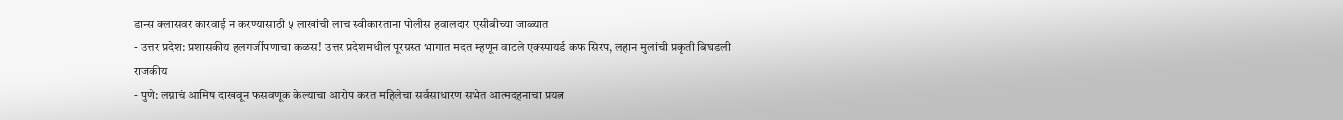डान्स क्लासवर कारवाई न करण्यासाठी ५ लाखांची लाच स्वीकारताना पोलीस हवालदार एसीबीच्या जाळ्यात
- उत्तर प्रदेश: प्रशासकीय हलगर्जीपणाचा कळस! उत्तर प्रदेशमधील पूरग्रस्त भागात मदत म्हणून वाटले एक्स्पायर्ड कफ सिरप, लहान मुलांची प्रकृती बिघडली
राजकीय
- पुणे: लग्नाचं आमिष दाखवून फसवणूक केल्याचा आरोप करत महिलेचा सर्वसाधारण सभेत आत्मदहनाचा प्रयत्न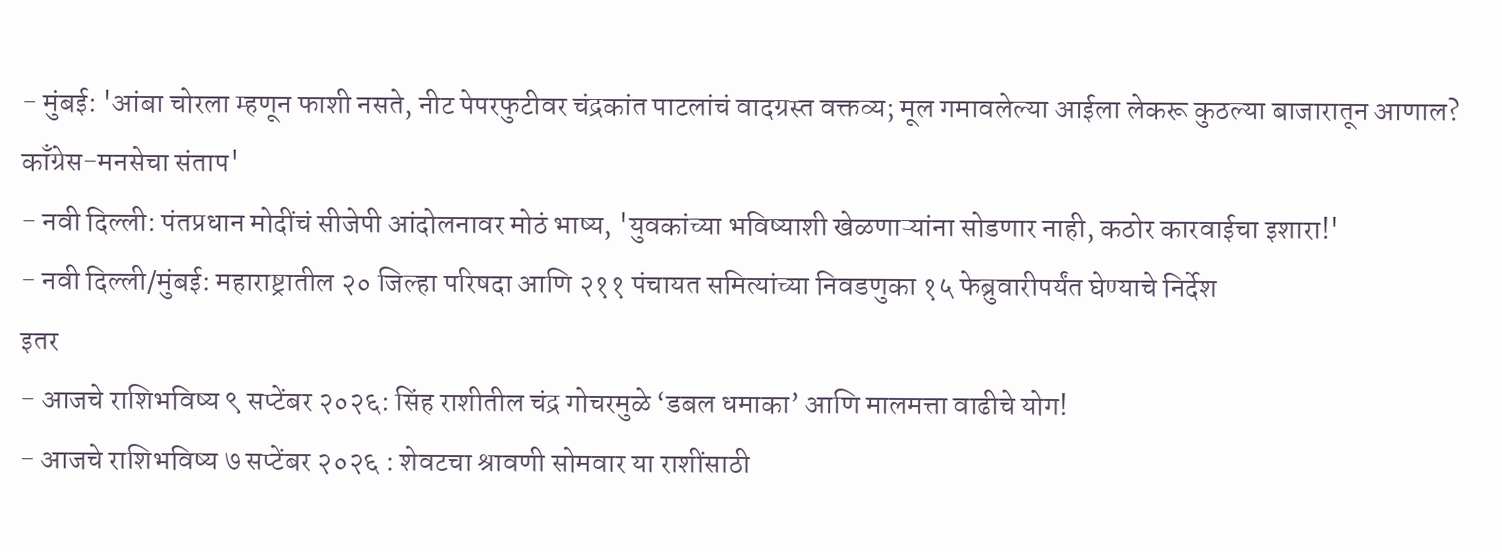- मुंबई: 'आंबा चोरला म्हणून फाशी नसते, नीट पेपरफुटीवर चंद्रकांत पाटलांचं वादग्रस्त वक्तव्य; मूल गमावलेल्या आईला लेकरू कुठल्या बाजारातून आणाल? काँग्रेस-मनसेचा संताप'
- नवी दिल्ली: पंतप्रधान मोदींचं सीजेपी आंदोलनावर मोठं भाष्य, 'युवकांच्या भविष्याशी खेळणाऱ्यांना सोडणार नाही, कठोर कारवाईचा इशारा!'
- नवी दिल्ली/मुंबई: महाराष्ट्रातील २० जिल्हा परिषदा आणि २११ पंचायत समित्यांच्या निवडणुका १५ फेब्रुवारीपर्यंत घेण्याचे निर्देश
इतर
- आजचे राशिभविष्य ९ सप्टेंबर २०२६: सिंह राशीतील चंद्र गोचरमुळे ‘डबल धमाका’ आणि मालमत्ता वाढीचे योग!
- आजचे राशिभविष्य ७ सप्टेंबर २०२६ : शेवटचा श्रावणी सोमवार या राशींसाठी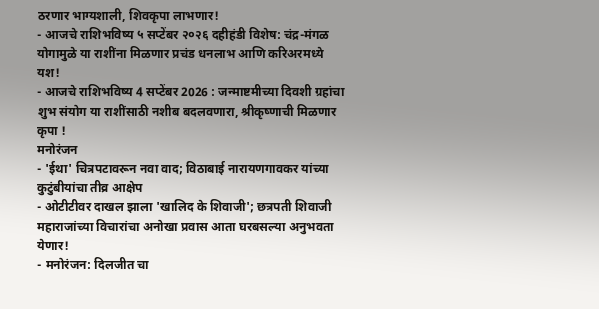ठरणार भाग्यशाली, शिवकृपा लाभणार!
- आजचे राशिभविष्य ५ सप्टेंबर २०२६ दहीहंडी विशेष: चंद्र-मंगळ योगामुळे या राशींना मिळणार प्रचंड धनलाभ आणि करिअरमध्ये यश!
- आजचे राशिभविष्य 4 सप्टेंबर 2026 : जन्माष्टमीच्या दिवशी ग्रहांचा शुभ संयोग या राशींसाठी नशीब बदलवणारा, श्रीकृष्णाची मिळणार कृपा !
मनोरंजन
- 'ईथा' चित्रपटावरून नवा वाद; विठाबाई नारायणगावकर यांच्या कुटुंबीयांचा तीव्र आक्षेप
- ओटीटीवर दाखल झाला 'खालिद के शिवाजी'; छत्रपती शिवाजी महाराजांच्या विचारांचा अनोखा प्रवास आता घरबसल्या अनुभवता येणार!
- मनोरंजन: दिलजीत चा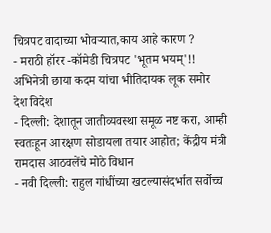चित्रपट वादाच्या भोवऱ्यात,काय आहे कारण ?
- मराठी हॉरर -कॉमेडी चित्रपट 'भूतम भयम्'!! अभिनेत्री छाया कदम यांचा भीतिदायक लूक समोर
देश विदेश
- दिल्ली: देशातून जातीव्यवस्था समूळ नष्ट करा, आम्ही स्वतःहून आरक्षण सोडायला तयार आहोत; केंद्रीय मंत्री रामदास आठवलेंचे मोठे विधान
- नवी दिल्ली: राहुल गांधींच्या खटल्यासंदर्भात सर्वोच्च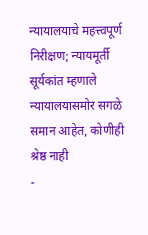न्यायालयाचे महत्त्वपूर्ण निरीक्षण; न्यायमूर्ती सूर्यकांत म्हणाले न्यायालयासमोर सगळे समान आहेत, कोणीही श्रेष्ठ नाही
-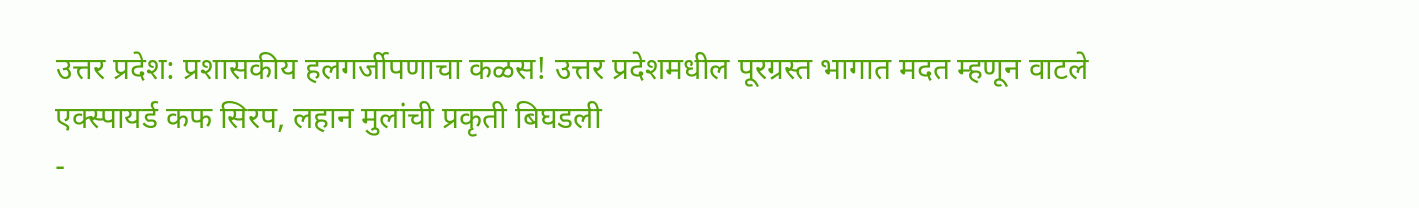उत्तर प्रदेश: प्रशासकीय हलगर्जीपणाचा कळस! उत्तर प्रदेशमधील पूरग्रस्त भागात मदत म्हणून वाटले एक्स्पायर्ड कफ सिरप, लहान मुलांची प्रकृती बिघडली
-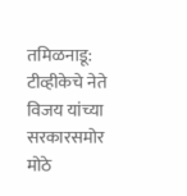तमिळनाडू: टीव्हीकेचे नेते विजय यांच्या सरकारसमोर मोठे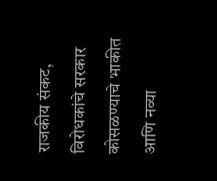राजकीय संकट, विरोधकांचे सरकार कोसळण्याचे भाकीत आणि नव्या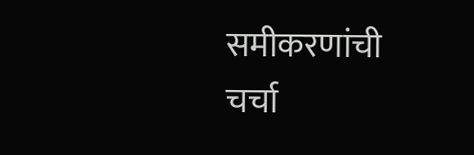समीकरणांची चर्चा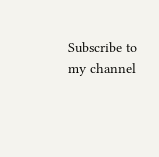Subscribe to my channel